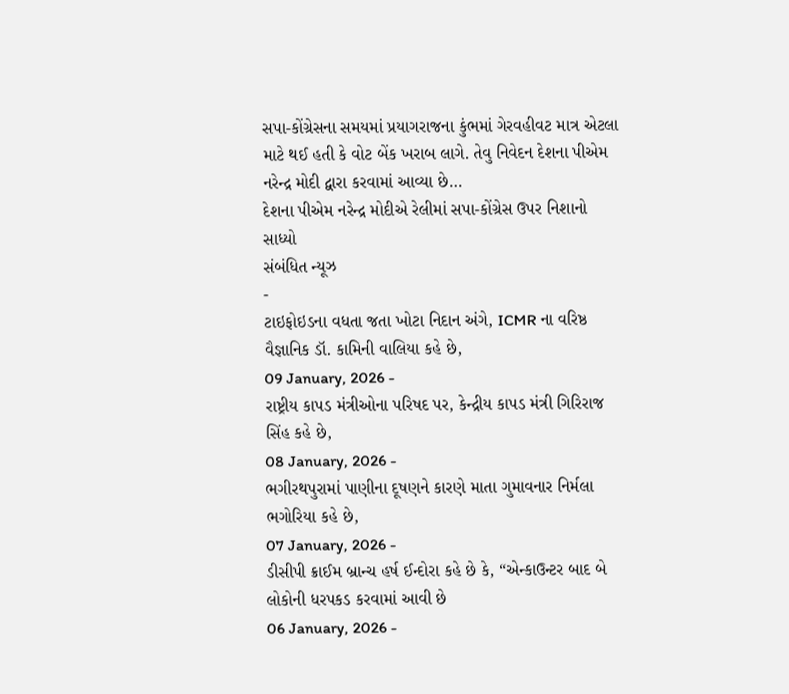સપા-કોંગ્રેસના સમયમાં પ્રયાગરાજના કુંભમાં ગેરવહીવટ માત્ર એટલા માટે થઈ હતી કે વોટ બેંક ખરાબ લાગે. તેવુ નિવેદન દેશના પીએમ નરેન્દ્ર મોદી દ્વારા કરવામાં આવ્યા છે…
દેશના પીએમ નરેન્દ્ર મોદીએ રેલીમાં સપા-કોંગ્રેસ ઉપર નિશાનો સાધ્યો
સંબંધિત ન્યૂઝ
-
ટાઇફોઇડના વધતા જતા ખોટા નિદાન અંગે, ICMR ના વરિષ્ઠ વૈજ્ઞાનિક ડૉ. કામિની વાલિયા કહે છે,
09 January, 2026 -
રાષ્ટ્રીય કાપડ મંત્રીઓના પરિષદ પર, કેન્દ્રીય કાપડ મંત્રી ગિરિરાજ સિંહ કહે છે,
08 January, 2026 -
ભગીરથપુરામાં પાણીના દૂષણને કારણે માતા ગુમાવનાર નિર્મલા ભગોરિયા કહે છે,
07 January, 2026 -
ડીસીપી ક્રાઈમ બ્રાન્ચ હર્ષ ઈન્દોરા કહે છે કે, “એન્કાઉન્ટર બાદ બે લોકોની ધરપકડ કરવામાં આવી છે
06 January, 2026 -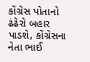કોંગ્રેસ પોતાનો ઢંઢેરો બહાર પાડશે, કોંગ્રેસના નેતા ભાઈ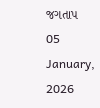જગતાપ
05 January, 2026